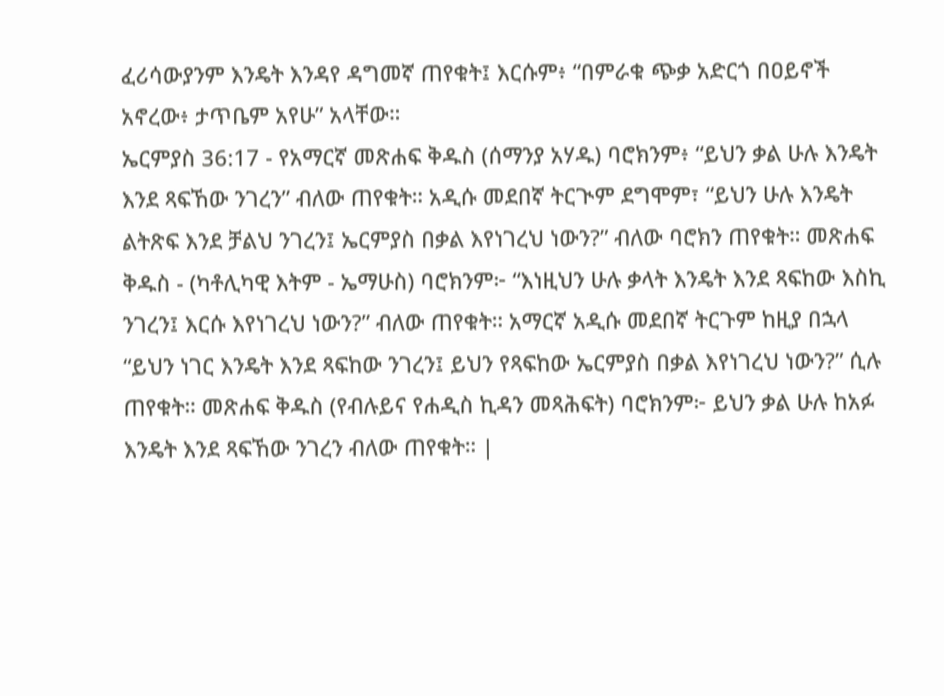ፈሪሳውያንም እንዴት እንዳየ ዳግመኛ ጠየቁት፤ እርሱም፥ “በምራቁ ጭቃ አድርጎ በዐይኖች አኖረው፥ ታጥቤም አየሁ” አላቸው።
ኤርምያስ 36:17 - የአማርኛ መጽሐፍ ቅዱስ (ሰማንያ አሃዱ) ባሮክንም፥ “ይህን ቃል ሁሉ እንዴት እንደ ጻፍኸው ንገረን” ብለው ጠየቁት። አዲሱ መደበኛ ትርጒም ደግሞም፣ “ይህን ሁሉ እንዴት ልትጽፍ እንደ ቻልህ ንገረን፤ ኤርምያስ በቃል እየነገረህ ነውን?” ብለው ባሮክን ጠየቁት። መጽሐፍ ቅዱስ - (ካቶሊካዊ እትም - ኤማሁስ) ባሮክንም፦ “እነዚህን ሁሉ ቃላት እንዴት እንደ ጻፍከው እስኪ ንገረን፤ እርሱ እየነገረህ ነውን?” ብለው ጠየቁት። አማርኛ አዲሱ መደበኛ ትርጉም ከዚያ በኋላ “ይህን ነገር እንዴት እንደ ጻፍከው ንገረን፤ ይህን የጻፍከው ኤርምያስ በቃል እየነገረህ ነውን?” ሲሉ ጠየቁት። መጽሐፍ ቅዱስ (የብሉይና የሐዲስ ኪዳን መጻሕፍት) ባሮክንም፦ ይህን ቃል ሁሉ ከአፉ እንዴት እንደ ጻፍኸው ንገረን ብለው ጠየቁት። |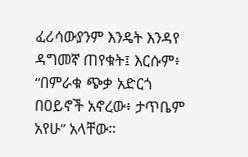ፈሪሳውያንም እንዴት እንዳየ ዳግመኛ ጠየቁት፤ እርሱም፥ “በምራቁ ጭቃ አድርጎ በዐይኖች አኖረው፥ ታጥቤም አየሁ” አላቸው።